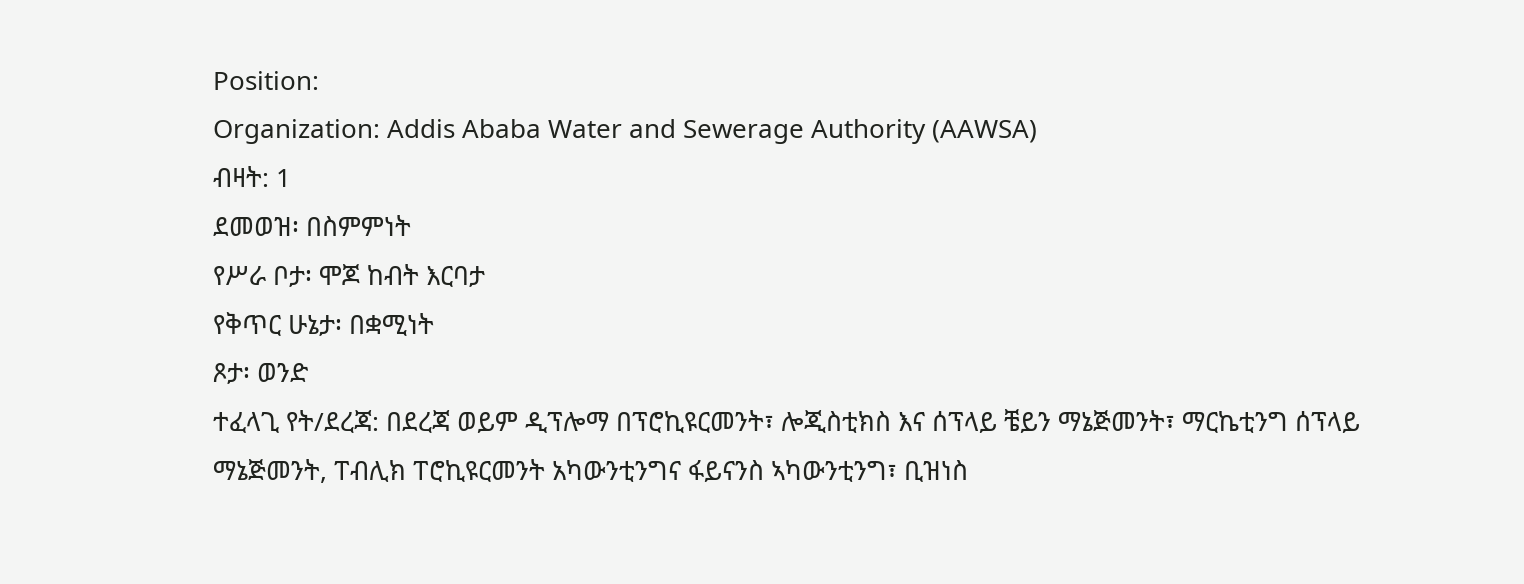Position:
Organization: Addis Ababa Water and Sewerage Authority (AAWSA)
ብዛት: 1
ደመወዝ፡ በስምምነት
የሥራ ቦታ፡ ሞጆ ከብት እርባታ
የቅጥር ሁኔታ፡ በቋሚነት
ጾታ፡ ወንድ
ተፈላጊ የት/ደረጃ: በደረጃ ወይም ዲፕሎማ በፕሮኪዩርመንት፣ ሎጂስቲክስ እና ሰፕላይ ቼይን ማኔጅመንት፣ ማርኬቲንግ ሰፕላይ ማኔጅመንት, ፐብሊክ ፐሮኪዩርመንት አካውንቲንግና ፋይናንስ ኣካውንቲንግ፣ ቢዝነስ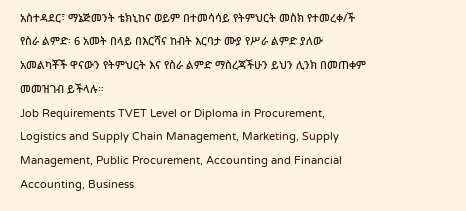አስተዳደር፣ ማኔጅመንት ቴክኒከና ወይም በተመሳሳይ የትምህርት መስክ የተመረቀ/ች
የስራ ልምድ፡ 6 አመት በላይ በእርሻና ከብት እርባታ ሙያ የሥራ ልምድ ያለው
አመልካቾች ዋናውን የትምህርት እና የስራ ልምድ ማስረጃችሁን ይህን ሊንክ በመጠቀም መመዝገብ ይችላሉ።
Job Requirements TVET Level or Diploma in Procurement, Logistics and Supply Chain Management, Marketing, Supply Management, Public Procurement, Accounting and Financial Accounting, Business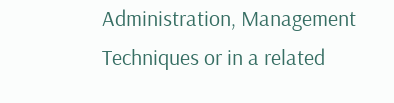Administration, Management Techniques or in a related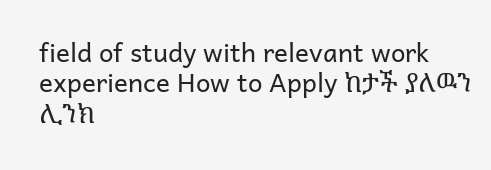field of study with relevant work experience How to Apply ከታች ያለዉን ሊንክ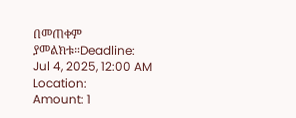በመጠቀም ያመልክቱ።Deadline: Jul 4, 2025, 12:00 AM
Location:
Amount: 1